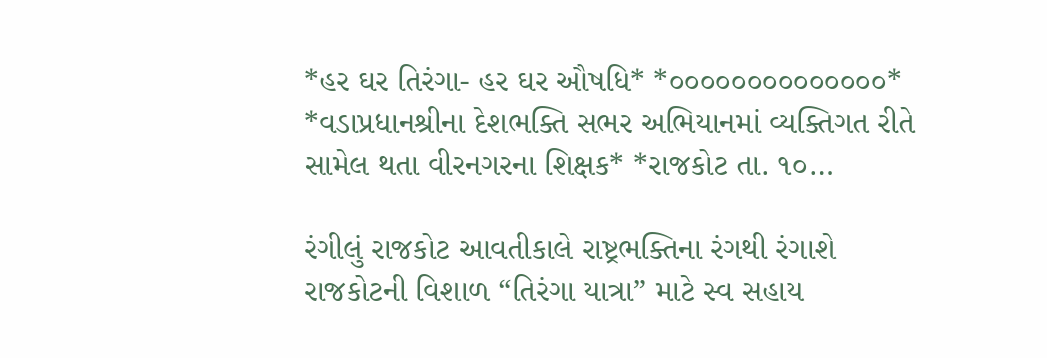*હર ઘર તિરંગા- હર ઘર ઔષધિ* *૦૦૦૦૦૦૦૦૦૦૦૦૦૦* *વડાપ્રધાનશ્રીના દેશભક્તિ સભર અભિયાનમાં વ્યક્તિગત રીતે સામેલ થતા વીરનગરના શિક્ષક* *રાજકોટ તા. ૧૦…

રંગીલું રાજકોટ આવતીકાલે રાષ્ટ્રભક્તિના રંગથી રંગાશે રાજકોટની વિશાળ “તિરંગા યાત્રા” માટે સ્વ સહાય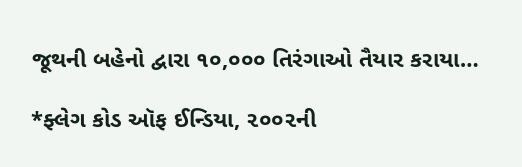જૂથની બહેનો દ્વારા ૧૦,૦૦૦ તિરંગાઓ તૈયાર કરાયા…

*ફ્લેગ કોડ ઑફ ઈન્ડિયા, ૨૦૦૨ની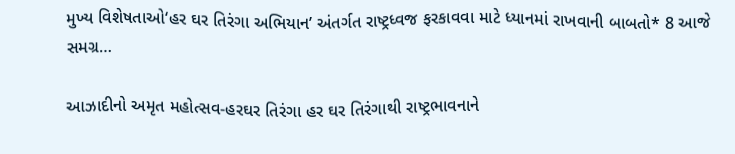મુખ્ય વિશેષતાઓ‘હર ઘર તિરંગા અભિયાન’ અંતર્ગત રાષ્ટ્રધ્વજ ફરકાવવા માટે ધ્યાનમાં રાખવાની બાબતો* 8 આજે સમગ્ર…

આઝાદીનો અમૃત મહોત્સવ-હરઘર તિરંગા હર ઘર તિરંગાથી રાષ્ટ્રભાવનાને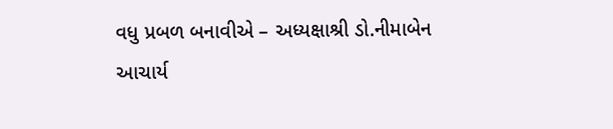વધુ પ્રબળ બનાવીએ – અધ્યક્ષાશ્રી ડો.નીમાબેન આચાર્ય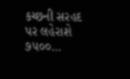કચ્છની સરહદ પર લહેરાશે ૭૫૦૦…